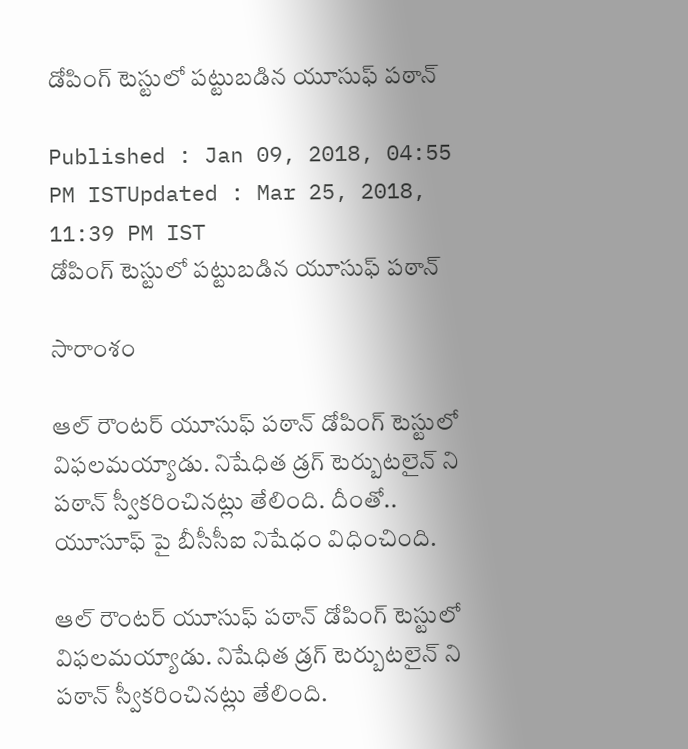డోపింగ్ టెస్టులో పట్టుబడిన యూసుఫ్ పఠాన్

Published : Jan 09, 2018, 04:55 PM ISTUpdated : Mar 25, 2018, 11:39 PM IST
డోపింగ్ టెస్టులో పట్టుబడిన యూసుఫ్ పఠాన్

సారాంశం

ఆల్ రౌంటర్ యూసుఫ్ పఠాన్ డోపింగ్ టెస్టులో విఫలమయ్యాడు. నిషేధిత డ్రగ్ టెర్బుటలైన్ ని పఠాన్ స్వీకరించినట్లు తేలింది. దీంతో.. యూసూఫ్ పై బీసీసీఐ నిషేధం విధించింది.

ఆల్ రౌంటర్ యూసుఫ్ పఠాన్ డోపింగ్ టెస్టులో విఫలమయ్యాడు. నిషేధిత డ్రగ్ టెర్బుటలైన్ ని పఠాన్ స్వీకరించినట్లు తేలింది.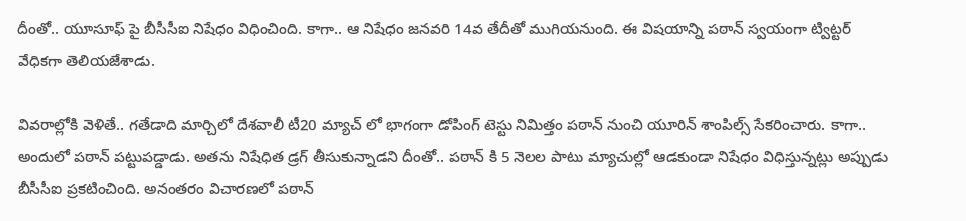దీంతో.. యూసూఫ్ పై బీసీసీఐ నిషేధం విధించింది. కాగా.. ఆ నిషేధం జనవరి 14వ తేదీతో ముగియనుంది. ఈ విషయాన్ని పఠాన్ స్వయంగా ట్విట్టర్ వేధికగా తెలియజేశాడు.

వివరాల్లోకి వెళితే.. గతేడాది మార్చిలో దేశవాలీ టీ20 మ్యాచ్ లో భాగంగా డోపింగ్ టెస్టు నిమిత్తం పఠాన్ నుంచి యూరిన్ శాంపిల్స్ సేకరించారు. కాగా.. అందులో పఠాన్ పట్టుపడ్డాడు. అతను నిషేధిత డ్రగ్ తీసుకున్నాడని దీంతో.. పఠాన్ కి 5 నెలల పాటు మ్యాచుల్లో ఆడకుండా నిషేధం విధిస్తున్నట్లు అప్పుడు బీసీసీఐ ప్రకటించింది. అనంతరం విచారణలో పఠాన్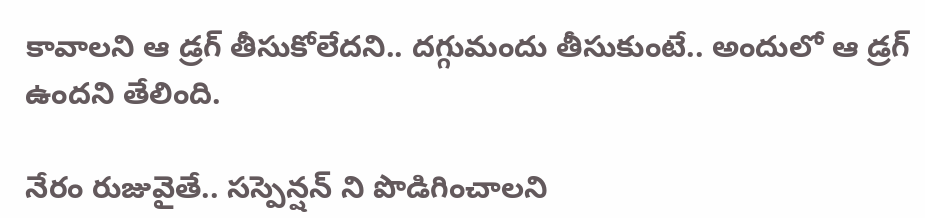కావాలని ఆ డ్రగ్ తీసుకోలేదని.. దగ్గుమందు తీసుకుంటే.. అందులో ఆ డ్రగ్ ఉందని తేలింది.

నేరం రుజువైతే.. సస్పెన్షన్ ని పొడిగించాలని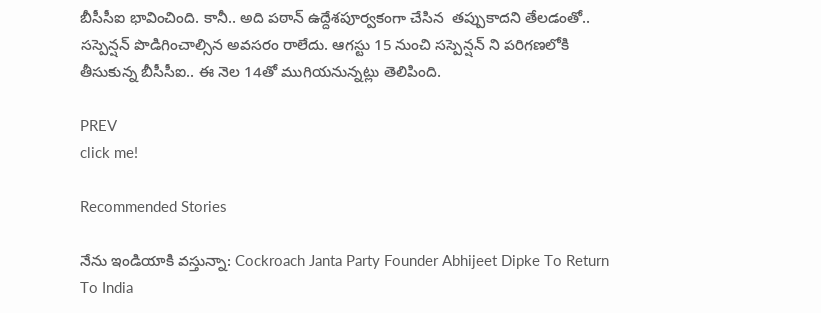బీసీసీఐ భావించింది. కానీ.. అది పఠాన్ ఉద్దేశపూర్వకంగా చేసిన  తప్పుకాదని తేలడంతో.. సస్పెన్షన్ పొడిగించాల్సిన అవసరం రాలేదు. ఆగస్టు 15 నుంచి సస్పెన్షన్ ని పరిగణలోకి తీసుకున్న బీసీసీఐ.. ఈ నెల 14తో ముగియనున్నట్లు తెలిపింది.

PREV
click me!

Recommended Stories

నేను ఇండియాకి వస్తున్నా: Cockroach Janta Party Founder Abhijeet Dipke To Return To India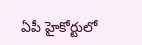ఏపీ హైకోర్టులో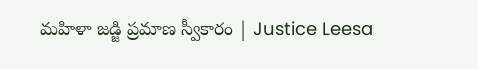మహిళా జడ్జి ప్రమాణ స్వీకారం | Justice Leesa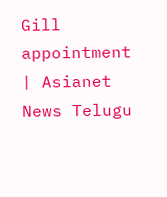Gill appointment | Asianet News Telugu